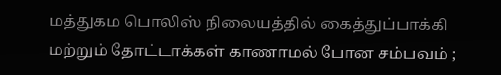மத்துகம பொலிஸ் நிலையத்தில் கைத்துப்பாக்கி மற்றும் தோட்டாக்கள் காணாமல் போன சம்பவம் ;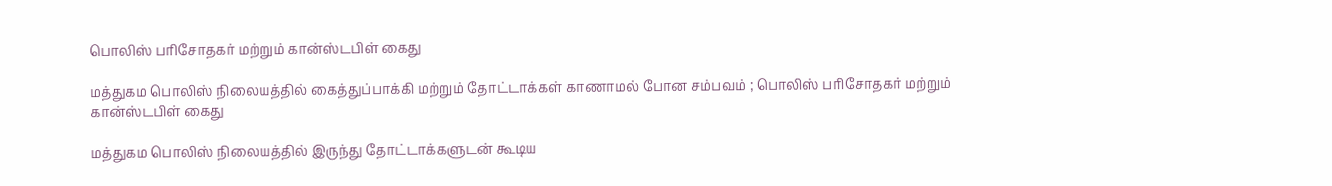பொலிஸ் பரிசோதகர் மற்றும் கான்ஸ்டபிள் கைது

மத்துகம பொலிஸ் நிலையத்தில் கைத்துப்பாக்கி மற்றும் தோட்டாக்கள் காணாமல் போன சம்பவம் ; பொலிஸ் பரிசோதகர் மற்றும் கான்ஸ்டபிள் கைது

மத்துகம பொலிஸ் நிலையத்தில் இருந்து தோட்டாக்களுடன் கூடிய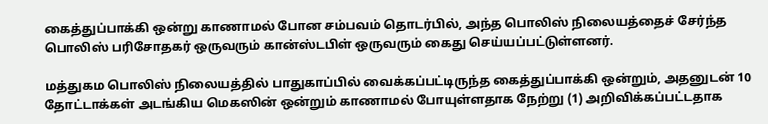கைத்துப்பாக்கி ஒன்று காணாமல் போன சம்பவம் தொடர்பில், அந்த பொலிஸ் நிலையத்தைச் சேர்ந்த பொலிஸ் பரிசோதகர் ஒருவரும் கான்ஸ்டபிள் ஒருவரும் கைது செய்யப்பட்டுள்ளனர்.

மத்துகம பொலிஸ் நிலையத்தில் பாதுகாப்பில் வைக்கப்பட்டிருந்த கைத்துப்பாக்கி ஒன்றும், அதனுடன் 10 தோட்டாக்கள் அடங்கிய மெகஸின் ஒன்றும் காணாமல் போயுள்ளதாக நேற்று (1) அறிவிக்கப்பட்டதாக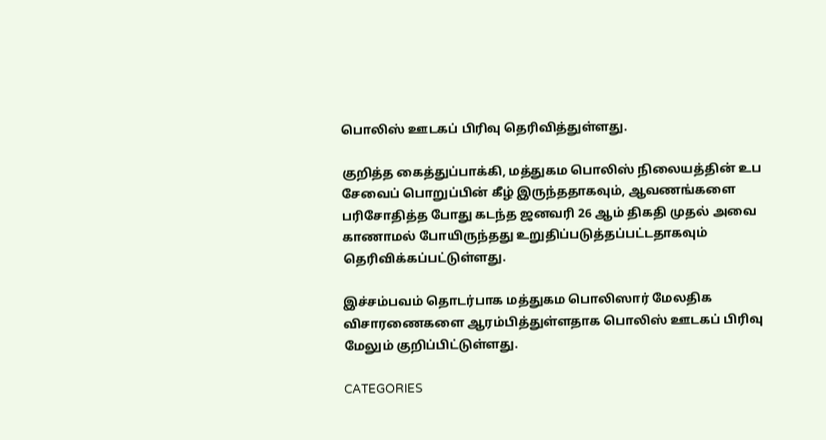பொலிஸ் ஊடகப் பிரிவு தெரிவித்துள்ளது.

குறித்த கைத்துப்பாக்கி, மத்துகம பொலிஸ் நிலையத்தின் உப சேவைப் பொறுப்பின் கீழ் இருந்ததாகவும், ஆவணங்களை பரிசோதித்த போது கடந்த ஜனவரி 26 ஆம் திகதி முதல் அவை காணாமல் போயிருந்தது உறுதிப்படுத்தப்பட்டதாகவும் தெரிவிக்கப்பட்டுள்ளது.

இச்சம்பவம் தொடர்பாக மத்துகம பொலிஸார் மேலதிக விசாரணைகளை ஆரம்பித்துள்ளதாக பொலிஸ் ஊடகப் பிரிவு மேலும் குறிப்பிட்டுள்ளது.

CATEGORIES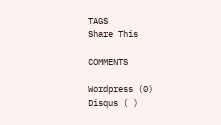TAGS
Share This

COMMENTS

Wordpress (0)
Disqus ( )